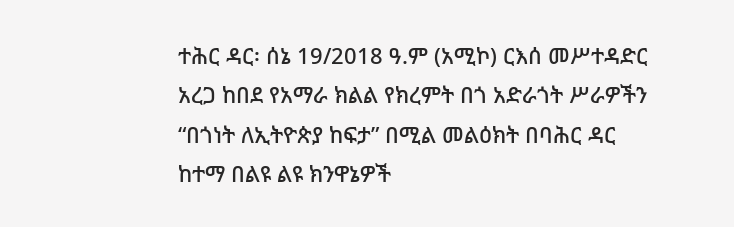ተሕር ዳር፡ ሰኔ 19/2018 ዓ.ም (አሚኮ) ርእሰ መሥተዳድር አረጋ ከበደ የአማራ ክልል የክረምት በጎ አድራጎት ሥራዎችን “በጎነት ለኢትዮጵያ ከፍታ” በሚል መልዕክት በባሕር ዳር ከተማ በልዩ ልዩ ክንዋኔዎች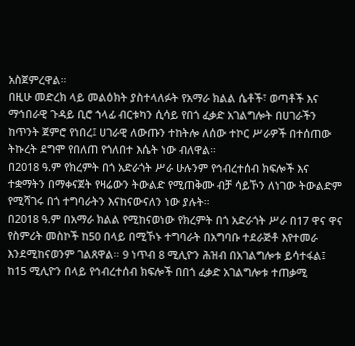አስጀምረዋል።
በዚሁ መድረክ ላይ መልዕክት ያስተላለፉት የአማራ ክልል ሴቶች፣ ወጣቶች እና ማኅበራዊ ጉዳይ ቢሮ ኀላፊ ብርቱካን ሲሳይ የበጎ ፈቃድ አገልግሎት በሀገራችን ከጥንት ጀምሮ የነበረ፤ ሀገራዊ ለውጡን ተከትሎ ለሰው ተኮር ሥራዎች በተሰጠው ትኩረት ደግሞ የበለጠ የጎለበተ እሴት ነው ብለዋል።
በ2018 ዓ.ም የክረምት በጎ አድራጎት ሥራ ሁሉንም የኅብረተሰብ ክፍሎች እና ተቋማትን በማቀናጀት የዛሬውን ትውልድ የሚጠቅሙ ብቻ ሳይኾን ለነገው ትውልድም የሚሻገሩ በጎ ተግባራትን እናከናውናለን ነው ያሉት።
በ2018 ዓ.ም በአማራ ክልል የሚከናወነው የክረምት በጎ አድራጎት ሥራ በ17 ዋና ዋና የስምሪት መስኮች ከ50 በላይ በሚኾኑ ተግባራት በአግባቡ ተደራጅቶ እየተመራ እንደሚከናወንም ገልጸዋል። 9 ነጥብ 8 ሚሊዮን ሕዝብ በአገልግሎቱ ይሳተፋል፤ ከ15 ሚሊዮን በላይ የኅብረተሰብ ክፍሎች በበጎ ፈቃድ አገልግሎቱ ተጠቃሚ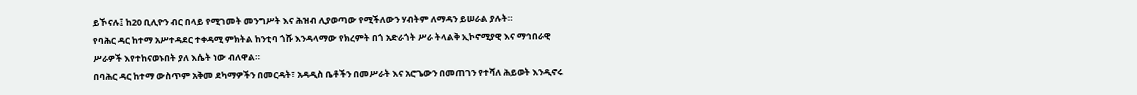ይኾናሉ፤ ከ20 ቢሊዮን ብር በላይ የሚገመት መንግሥት እና ሕዝብ ሊያወጣው የሚችለውን ሃብትም ለማዳን ይሠራል ያሉት።
የባሕር ዳር ከተማ አሥተዳደር ተቀዳሚ ምክትል ከንቲባ ጎሹ እንዳላማው የክረምት በጎ አድራጎት ሥራ ትላልቅ ኢኮኖሚያዊ እና ማኅበራዊ ሥራዎች እየተከናወኑበት ያለ እሴት ነው ብለዋል።
በባሕር ዳር ከተማ ውስጥም አቅመ ደካማዎችን በመርዳት፣ አዳዲስ ቤቶችን በመሥራት እና አሮጌውን በመጠገን የተሻለ ሕይወት እንዲኖሩ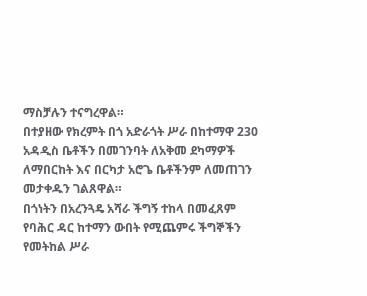ማስቻሉን ተናግረዋል።
በተያዘው የክረምት በጎ አድራጎት ሥራ በከተማዋ 230 አዳዲስ ቤቶችን በመገንባት ለአቅመ ደካማዎች ለማበርከት እና በርካታ አሮጌ ቤቶችንም ለመጠገን መታቀዱን ገልጸዋል።
በጎነትን በአረንጓዴ አሻራ ችግኝ ተከላ በመፈጸም የባሕር ዳር ከተማን ውበት የሚጨምሩ ችግኞችን የመትከል ሥራ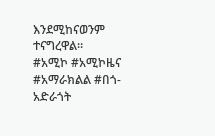እንደሚከናወንም ተናግረዋል።
#አሚኮ #አሚኮዜና #አማራክልል #በጎ-አድራጎት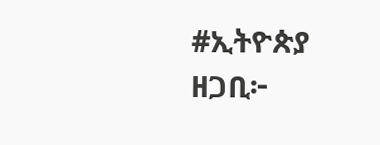#ኢትዮጵያ
ዘጋቢ፦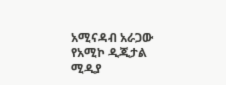አሚናዳብ አራጋው
የአሚኮ ዲጂታል ሚዲያ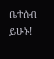ቤተሰብ ይሁኑ!